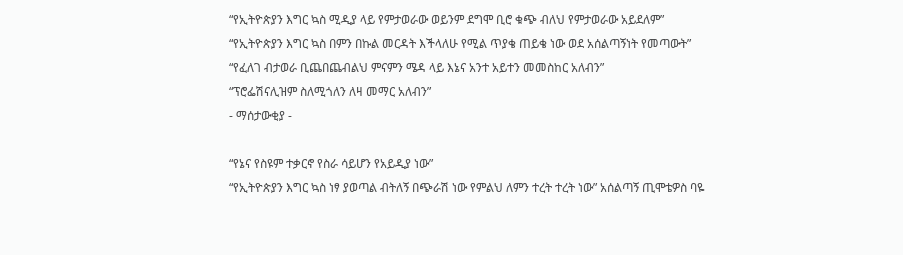“የኢትዮጵያን እግር ኳስ ሚዲያ ላይ የምታወራው ወይንም ደግሞ ቢሮ ቁጭ ብለህ የምታወራው አይደለም”
“የኢትዮጵያን እግር ኳስ በምን በኩል መርዳት እችላለሁ የሚል ጥያቄ ጠይቄ ነው ወደ አሰልጣኝነት የመጣውት”
“የፈለገ ብታወራ ቢጨበጨብልህ ምናምን ሜዳ ላይ እኔና አንተ አይተን መመስከር አለብን”
“ፕሮፌሽናሊዝም ስለሚጎለን ለዛ መማር አለብን”
- ማሰታውቂያ -

“የኔና የስዩም ተቃርኖ የስራ ሳይሆን የአይዲያ ነው”
“የኢትዮጵያን እግር ኳስ ነፃ ያወጣል ብትለኝ በጭራሽ ነው የምልህ ለምን ተረት ተረት ነው” አሰልጣኝ ጢሞቴዎስ ባዬ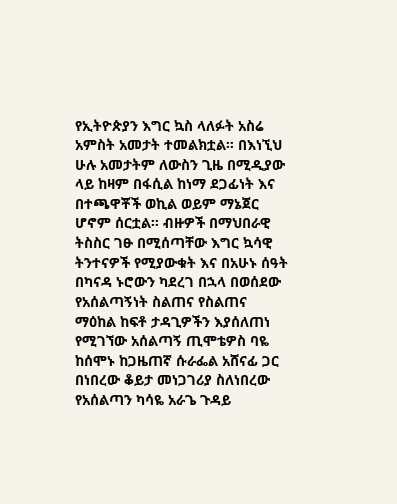የኢትዮጵያን እግር ኳስ ላለፉት አስሬ አምስት አመታት ተመልክቷል። በእነኚህ ሁሉ አመታትም ለውስን ጊዜ በሚዲያው ላይ ከዛም በፋሲል ከነማ ደጋፊነት እና በተጫዋቾች ወኪል ወይም ማኔጀር ሆኖም ሰርቷል። ብዙዎች በማህበራዊ ትስስር ገፁ በሚሰጣቸው እግር ኳሳዊ ትንተናዎች የሚያውቁት እና በአሁኑ ሰዓት በካናዳ ኑሮውን ካደረገ በኋላ በወሰደው የአሰልጣኝነት ስልጠና የስልጠና ማዕከል ከፍቶ ታዳጊዎችን እያሰለጠነ የሚገኘው አሰልጣኝ ጢሞቴዎስ ባዬ ከሰሞኑ ከጋዜጠኛ ሱራፌል አሸናፊ ጋር በነበረው ቆይታ መነጋገሪያ ስለነበረው የአሰልጣን ካሳዬ አራጌ ጉዳይ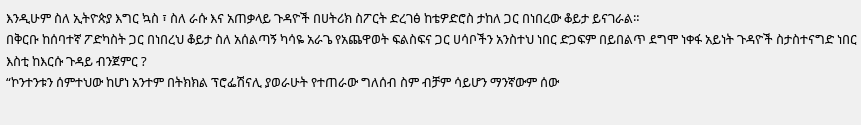እንዲሁም ስለ ኢትዮጵያ እግር ኳስ ፣ ስለ ራሱ እና አጠቃላይ ጉዳዮች በሀትሪክ ስፖርት ድረገፅ ከቴዎድሮስ ታከለ ጋር በነበረው ቆይታ ይናገራል።
በቅርቡ ከሰባተኛ ፖድካስት ጋር በነበረህ ቆይታ ስለ አሰልጣኝ ካሳዬ አራጌ የአጨዋወት ፍልስፍና ጋር ሀሳቦችን አንስተህ ነበር ድጋፍም በይበልጥ ደግሞ ነቀፋ አይነት ጉዳዮች ስታስተናግድ ነበር እስቲ ከእርሱ ጉዳይ ብንጀምር ?
“ኮንተንቱን ሰምተህው ከሆነ አንተም በትክክል ፕሮፌሽናሊ ያወራሁት የተጠራው ግለሰብ ስም ብቻም ሳይሆን ማንኛውም ሰው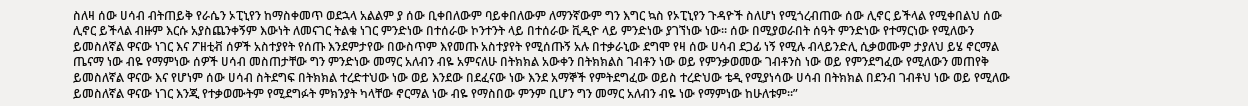ስለዛ ሰው ሀሳብ ብትጠይቅ የራሴን ኦፒኒየን ከማስቀመጥ ወደኋላ አልልም ያ ሰው ቢቀበለውም ባይቀበለውም ለማንኛውም ግን እግር ኳስ የኦፒኒየን ጉዳዮች ስለሆነ የሚጎረብጠው ሰው ሊኖር ይችላል የሚቀበልህ ሰው ሊኖር ይችላል ብዙም እርሱ አያስጨንቀኝም እውነት ለመናገር ትልቁ ነገር ምንድነው በተሰራው ኮንተንት ላይ በተሰራው ቪዲዮ ላይ ምንድነው ያገኘነው ነው። ሰው በሚያወራበት ሰዓት ምንድነው የተማርነው የሚለውን ይመስለኛል ዋናው ነገር እና ፖዘቲቭ ሰዎች አስተያየት የሰጡ እንደምታየው በውስጥም እየመጡ አስተያየት የሚሰጡኝ አሉ በተቃራኒው ደግሞ የዛ ሰው ሀሳብ ደጋፊ ነኝ የሚሉ ብላይንድሊ ሲቃወሙም ታያለህ ይሄ ኖርማል ጤናማ ነው ብዬ የማምነው ሰዎች ሀሳብ መስጠታቸው ግን ምንድነው መማር አለብን ብዬ አምናለሁ በትክክል አውቀን በትክክልስ ገብቶን ነው ወይ የምንቃወመው ገብቶንስ ነው ወይ የምንደግፈው የሚለውን መጠየቅ ይመስለኛል ዋናው እና የሆነም ሰው ሀሳብ ስትደግፍ በትክክል ተረድተህው ነው ወይ እንደው በደፈናው ነው እንደ አማኞች የምትደግፈው ወይስ ተረድህው ቴዲ የሚያነሳው ሀሳብ በትክክል በደንብ ገብቶህ ነው ወይ የሚለው ይመስለኛል ዋናው ነገር እንጂ የተቃወሙትም የሚደግፉት ምክንያት ካላቸው ኖርማል ነው ብዬ የማስበው ምንም ቢሆን ግን መማር አለብን ብዬ ነው የማምነው ከሁለቱም።”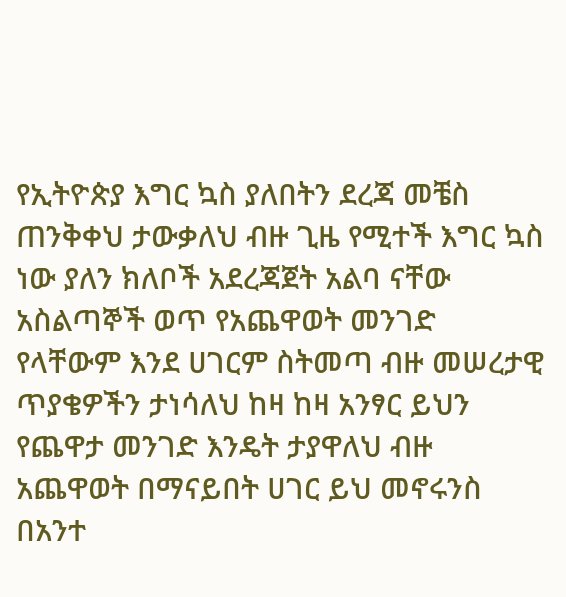የኢትዮጵያ እግር ኳስ ያለበትን ደረጃ መቼስ ጠንቅቀህ ታውቃለህ ብዙ ጊዜ የሚተች እግር ኳስ ነው ያለን ክለቦች አደረጃጀት አልባ ናቸው አስልጣኞች ወጥ የአጨዋወት መንገድ የላቸውም እንደ ሀገርም ስትመጣ ብዙ መሠረታዊ ጥያቄዎችን ታነሳለህ ከዛ ከዛ አንፃር ይህን የጨዋታ መንገድ እንዴት ታያዋለህ ብዙ አጨዋወት በማናይበት ሀገር ይህ መኖሩንስ በአንተ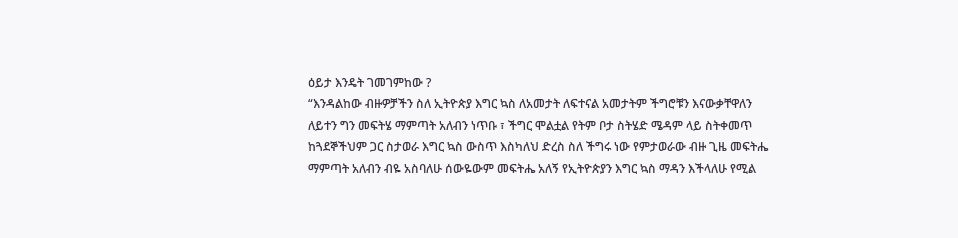ዕይታ እንዴት ገመገምከው ?
“እንዳልከው ብዙዎቻችን ስለ ኢትዮጵያ እግር ኳስ ለአመታት ለፍተናል አመታትም ችግሮቹን እናውቃቸዋለን ለይተን ግን መፍትሄ ማምጣት አለብን ነጥቡ ፣ ችግር ሞልቷል የትም ቦታ ስትሄድ ሜዳም ላይ ስትቀመጥ ከጓደኞችህም ጋር ስታወራ እግር ኳስ ውስጥ እስካለህ ድረስ ስለ ችግሩ ነው የምታወራው ብዙ ጊዜ መፍትሔ ማምጣት አለብን ብዬ አስባለሁ ሰውዬውም መፍትሔ አለኝ የኢትዮጵያን እግር ኳስ ማዳን እችላለሁ የሚል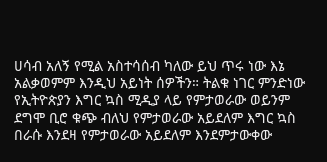ሀሳብ አለኝ የሚል አስተሳሰብ ካለው ይህ ጥሩ ነው እኔ አልቃወምም እንዲህ አይነት ሰዎችን። ትልቁ ነገር ምንድነው የኢትዮጵያን እግር ኳስ ሚዲያ ላይ የምታወራው ወይንም ደግሞ ቢሮ ቁጭ ብለህ የምታወራው አይደለም እግር ኳስ በራሱ እንደዛ የምታወራው አይደለም እንደምታውቀው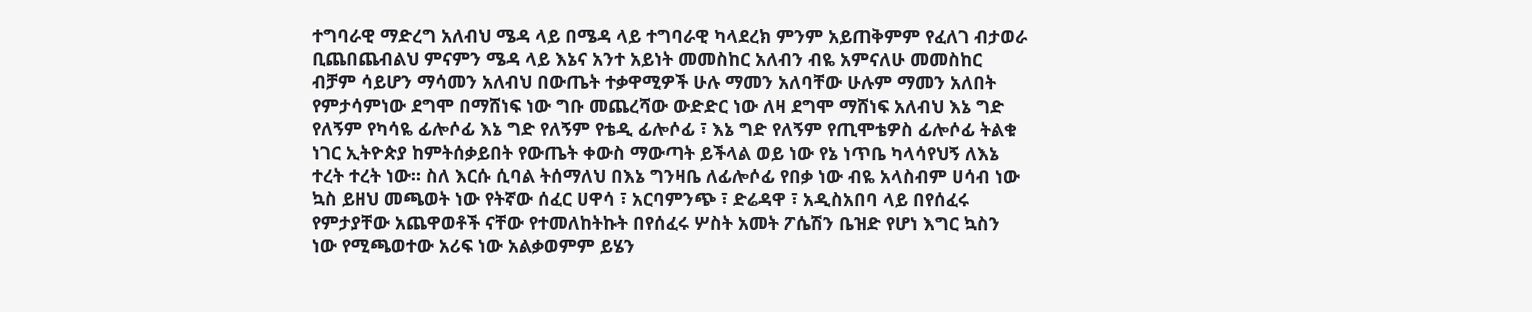ተግባራዊ ማድረግ አለብህ ሜዳ ላይ በሜዳ ላይ ተግባራዊ ካላደረክ ምንም አይጠቅምም የፈለገ ብታወራ ቢጨበጨብልህ ምናምን ሜዳ ላይ እኔና አንተ አይነት መመስከር አለብን ብዬ አምናለሁ መመስከር ብቻም ሳይሆን ማሳመን አለብህ በውጤት ተቃዋሚዎች ሁሉ ማመን አለባቸው ሁሉም ማመን አለበት የምታሳምነው ደግሞ በማሸነፍ ነው ግቡ መጨረሻው ውድድር ነው ለዛ ደግሞ ማሸነፍ አለብህ እኔ ግድ የለኝም የካሳዬ ፊሎሶፊ እኔ ግድ የለኝም የቴዲ ፊሎሶፊ ፣ እኔ ግድ የለኝም የጢሞቴዎስ ፊሎሶፊ ትልቁ ነገር ኢትዮጵያ ከምትሰቃይበት የውጤት ቀውስ ማውጣት ይችላል ወይ ነው የኔ ነጥቤ ካላሳየህኝ ለእኔ ተረት ተረት ነው። ስለ እርሱ ሲባል ትሰማለህ በእኔ ግንዛቤ ለፊሎሶፊ የበቃ ነው ብዬ አላስብም ሀሳብ ነው ኳስ ይዘህ መጫወት ነው የትኛው ሰፈር ሀዋሳ ፣ አርባምንጭ ፣ ድሬዳዋ ፣ አዲስአበባ ላይ በየሰፈሩ የምታያቸው አጨዋወቶች ናቸው የተመለከትኩት በየሰፈሩ ሦስት አመት ፖሴሽን ቤዝድ የሆነ እግር ኳስን ነው የሚጫወተው አሪፍ ነው አልቃወምም ይሄን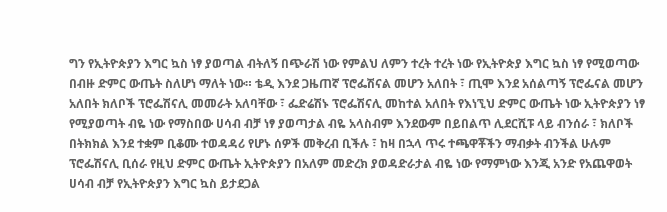ግን የኢትዮጵያን እግር ኳስ ነፃ ያወጣል ብትለኝ በጭራሽ ነው የምልህ ለምን ተረት ተረት ነው የኢትዮጵያ እግር ኳስ ነፃ የሚወጣው በብዙ ድምር ውጤት ስለሆነ ማለት ነው። ቴዲ እንደ ጋዜጠኛ ፕሮፌሽናል መሆን አለበት ፣ ጢሞ እንደ አሰልጣኝ ፕሮፌናል መሆን አለበት ክለቦች ፕሮፌሽናሊ መመራት አለባቸው ፣ ፌድሬሽኑ ፕሮፌሽናሊ መከተል አለበት የእነኚህ ድምር ውጤት ነው ኢትዮጵያን ነፃ የሚያወጣት ብዬ ነው የማስበው ሀሳብ ብቻ ነፃ ያወጣታል ብዬ አላስብም እንደውም በይበልጥ ሊደርሺፑ ላይ ብንሰራ ፣ ክለቦች በትክክል እንደ ተቋም ቢቆሙ ተወዳዳሪ የሆኑ ሰዎች መቅረብ ቢችሉ ፣ ከዛ በኋላ ጥሩ ተጫዋቾችን ማብቃት ብንችል ሁሉም ፕሮፌሽናሊ ቢሰራ የዚህ ድምር ውጤት ኢትዮጵያን በአለም መድረክ ያወዳድራታል ብዬ ነው የማምነው እንጂ አንድ የአጨዋወት ሀሳብ ብቻ የኢትዮጵያን እግር ኳስ ይታደጋል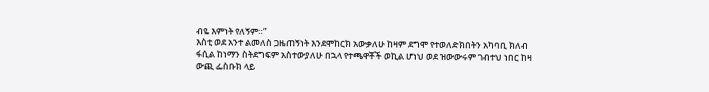ብዬ እምነት የለኝም።”
እስቲ ወደ አንተ ልመለስ ጋዜጠኝነት እንደሞከርክ አውቃለሁ ከዛም ደግሞ የተወለድክበትን አካባቢ ክለብ ፋሲል ከነማን ስትደግፍም አስተውያለሁ በኋላ የተጫዋቾች ወኪል ሆነህ ወደ ዝውውሩም ገብተህ ነበር ከዛ ውጪ ፌስቡክ ላይ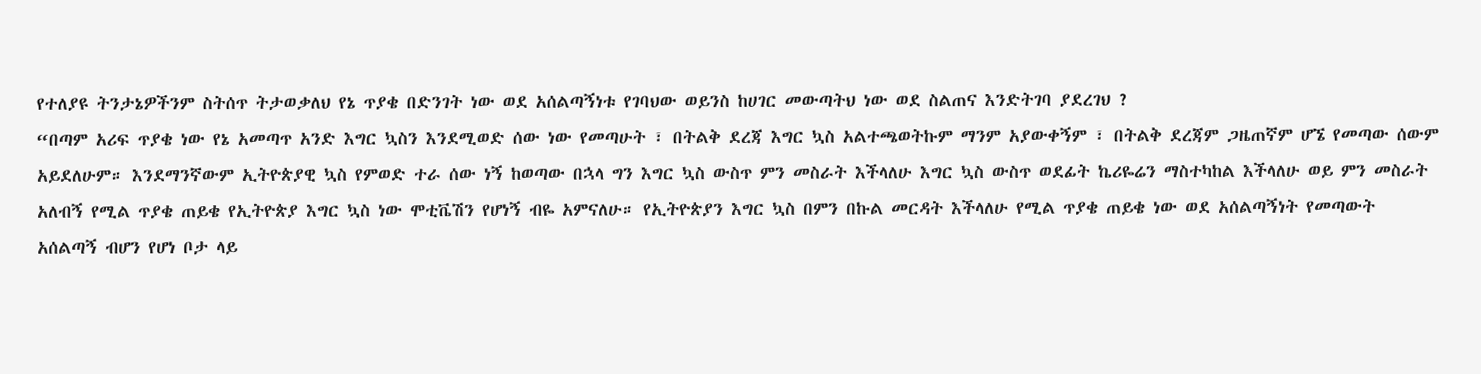የተለያዩ ትንታኔዎችንም ስትሰጥ ትታወቃለህ የኔ ጥያቄ በድንገት ነው ወደ አሰልጣኝነቱ የገባህው ወይንስ ከሀገር መውጣትህ ነው ወደ ስልጠና እንድትገባ ያደረገህ ?
“በጣም አሪፍ ጥያቄ ነው የኔ አመጣጥ አንድ እግር ኳስን እንደሚወድ ሰው ነው የመጣሁት ፣ በትልቅ ደረጃ እግር ኳስ አልተጫወትኩም ማንም አያውቀኝም ፣ በትልቅ ደረጃም ጋዜጠኛም ሆኜ የመጣው ሰውም አይደለሁም። እንደማንኛውም ኢትዮጵያዊ ኳስ የምወድ ተራ ሰው ነኝ ከወጣው በኋላ ግን እግር ኳስ ውስጥ ምን መስራት እችላለሁ እግር ኳስ ውስጥ ወደፊት ኬሪዬሬን ማስተካከል እችላለሁ ወይ ምን መስራት አለብኝ የሚል ጥያቄ ጠይቄ የኢትዮጵያ እግር ኳስ ነው ሞቲቬሽን የሆነኝ ብዬ አምናለሁ። የኢትዮጵያን እግር ኳስ በምን በኩል መርዳት እችላለሁ የሚል ጥያቄ ጠይቄ ነው ወደ አሰልጣኝነት የመጣውት አሰልጣኝ ብሆን የሆነ ቦታ ላይ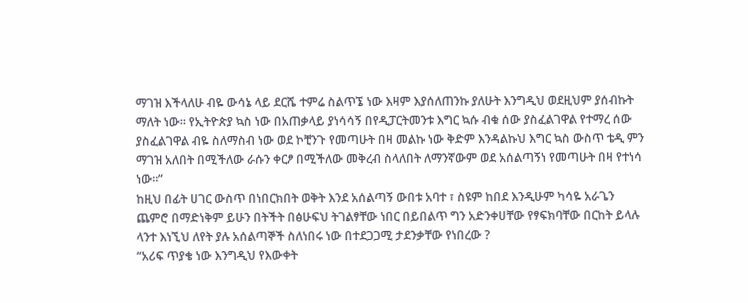ማገዝ እችላለሁ ብዬ ውሳኔ ላይ ደርሼ ተምሬ ስልጥኜ ነው እዛም እያሰለጠንኩ ያለሁት እንግዲህ ወደዚህም ያሰብኩት ማለት ነው። የኢትዮጵያ ኳስ ነው በአጠቃላይ ያነሳሳኝ በየዲፓርትመንቱ እግር ኳሱ ብቁ ሰው ያስፈልገዋል የተማረ ሰው ያስፈልገዋል ብዬ ስለማስብ ነው ወደ ኮቺንጉ የመጣሁት በዛ መልኩ ነው ቅድም እንዳልኩህ እግር ኳስ ውስጥ ቴዲ ምን ማገዝ አለበት በሚችለው ራሱን ቀርፆ በሚችለው መቅረብ ስላለበት ለማንኛውም ወደ አሰልጣኝነ የመጣሁት በዛ የተነሳ ነው።”
ከዚህ በፊት ሀገር ውስጥ በነበርክበት ወቅት እንደ አሰልጣኝ ውበቱ አባተ ፣ ስዩም ከበደ እንዲሁም ካሳዬ አራጌን ጨምሮ በማድነቅም ይሁን በትችት በፅሁፍህ ትገልፃቸው ነበር በይበልጥ ግን አድንቀሀቸው የፃፍክባቸው በርከት ይላሉ ላንተ እነኚህ ለየት ያሉ አሰልጣኞች ስለነበሩ ነው በተደጋጋሚ ታደንቃቸው የነበረው ?
“አሪፍ ጥያቄ ነው እንግዲህ የእውቀት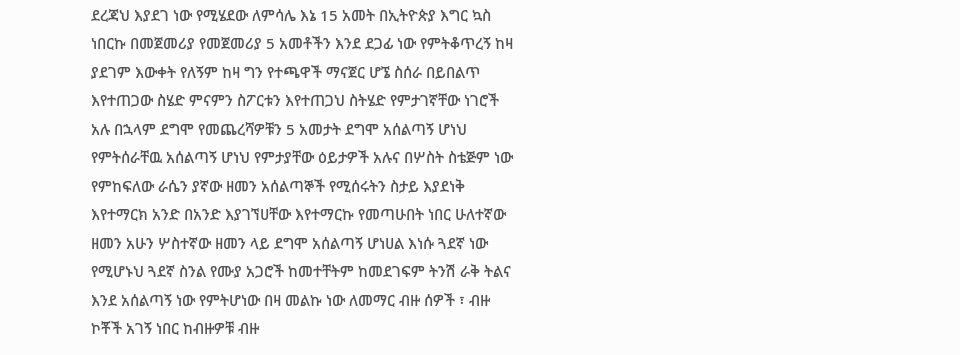ደረጃህ እያደገ ነው የሚሄደው ለምሳሌ እኔ 15 አመት በኢትዮጵያ እግር ኳስ ነበርኩ በመጀመሪያ የመጀመሪያ 5 አመቶችን እንደ ደጋፊ ነው የምትቆጥረኝ ከዛ ያደገም እውቀት የለኝም ከዛ ግን የተጫዋች ማናጀር ሆኜ ስሰራ በይበልጥ እየተጠጋው ስሄድ ምናምን ስፖርቱን እየተጠጋህ ስትሄድ የምታገኛቸው ነገሮች አሉ በኋላም ደግሞ የመጨረሻዎቹን 5 አመታት ደግሞ አሰልጣኝ ሆነህ የምትሰራቸዉ አሰልጣኝ ሆነህ የምታያቸው ዕይታዎች አሉና በሦስት ስቴጅም ነው የምከፍለው ራሴን ያኛው ዘመን አሰልጣኞች የሚሰሩትን ስታይ እያደነቅ እየተማርክ አንድ በአንድ እያገኘሀቸው እየተማርኩ የመጣሁበት ነበር ሁለተኛው ዘመን አሁን ሦስተኛው ዘመን ላይ ደግሞ አሰልጣኝ ሆነሀል እነሱ ጓደኛ ነው የሚሆኑህ ጓደኛ ስንል የሙያ አጋሮች ከመተቸትም ከመደገፍም ትንሽ ራቅ ትልና እንደ አሰልጣኝ ነው የምትሆነው በዛ መልኩ ነው ለመማር ብዙ ሰዎች ፣ ብዙ ኮቾች አገኝ ነበር ከብዙዎቹ ብዙ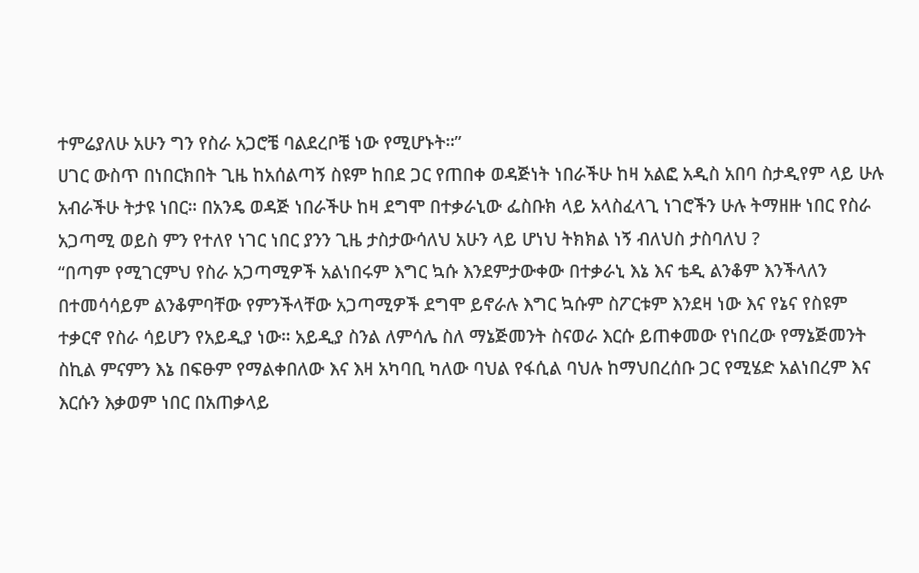ተምሬያለሁ አሁን ግን የስራ አጋሮቼ ባልደረቦቼ ነው የሚሆኑት።”
ሀገር ውስጥ በነበርክበት ጊዜ ከአሰልጣኝ ስዩም ከበደ ጋር የጠበቀ ወዳጅነት ነበራችሁ ከዛ አልፎ አዲስ አበባ ስታዲየም ላይ ሁሉ አብራችሁ ትታዩ ነበር። በአንዴ ወዳጅ ነበራችሁ ከዛ ደግሞ በተቃራኒው ፌስቡክ ላይ አላስፈላጊ ነገሮችን ሁሉ ትማዘዙ ነበር የስራ አጋጣሚ ወይስ ምን የተለየ ነገር ነበር ያንን ጊዜ ታስታውሳለህ አሁን ላይ ሆነህ ትክክል ነኝ ብለህስ ታስባለህ ?
“በጣም የሚገርምህ የስራ አጋጣሚዎች አልነበሩም እግር ኳሱ እንደምታውቀው በተቃራኒ እኔ እና ቴዲ ልንቆም እንችላለን በተመሳሳይም ልንቆምባቸው የምንችላቸው አጋጣሚዎች ደግሞ ይኖራሉ እግር ኳሱም ስፖርቱም እንደዛ ነው እና የኔና የስዩም ተቃርኖ የስራ ሳይሆን የአይዲያ ነው። አይዲያ ስንል ለምሳሌ ስለ ማኔጅመንት ስናወራ እርሱ ይጠቀመው የነበረው የማኔጅመንት ስኪል ምናምን እኔ በፍፁም የማልቀበለው እና እዛ አካባቢ ካለው ባህል የፋሲል ባህሉ ከማህበረሰቡ ጋር የሚሄድ አልነበረም እና እርሱን እቃወም ነበር በአጠቃላይ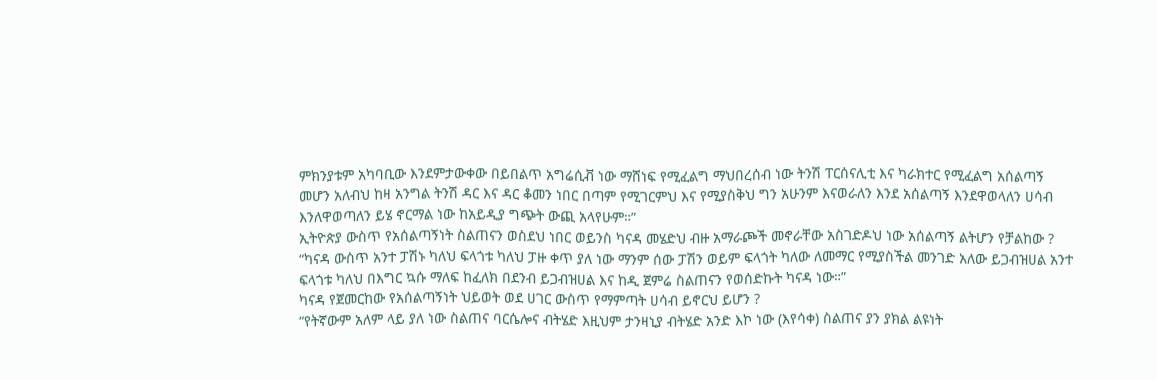ምክንያቱም አካባቢው እንደምታውቀው በይበልጥ አግሬሲቭ ነው ማሸነፍ የሚፈልግ ማህበረሰብ ነው ትንሽ ፐርሰናሊቲ እና ካራክተር የሚፈልግ አሰልጣኝ መሆን አለብህ ከዛ አንግል ትንሽ ዳር እና ዳር ቆመን ነበር በጣም የሚገርምህ እና የሚያስቅህ ግን አሁንም እናወራለን እንደ አሰልጣኝ እንደዋወላለን ሀሳብ እንለዋወጣለን ይሄ ኖርማል ነው ከአይዲያ ግጭት ውጪ አላየሁም።”
ኢትዮጵያ ውስጥ የአሰልጣኝነት ስልጠናን ወስደህ ነበር ወይንስ ካናዳ መሄድህ ብዙ አማራጮች መኖራቸው አስገድዶህ ነው አሰልጣኝ ልትሆን የቻልከው ?
“ካናዳ ውስጥ አንተ ፓሽኑ ካለህ ፍላጎቱ ካለህ ፓዙ ቀጥ ያለ ነው ማንም ሰው ፓሽን ወይም ፍላጎት ካለው ለመማር የሚያስችል መንገድ አለው ይጋብዝሀል አንተ ፍላጎቱ ካለህ በእግር ኳሱ ማለፍ ከፈለክ በደንብ ይጋብዝሀል እና ከዲ ጀምሬ ስልጠናን የወሰድኩት ካናዳ ነው።”
ካናዳ የጀመርከው የአሰልጣኝነት ህይወት ወደ ሀገር ውስጥ የማምጣት ሀሳብ ይኖርህ ይሆን ?
“የትኛውም አለም ላይ ያለ ነው ስልጠና ባርሴሎና ብትሄድ እዚህም ታንዛኒያ ብትሄድ አንድ እኮ ነው (እየሳቀ) ስልጠና ያን ያክል ልዩነት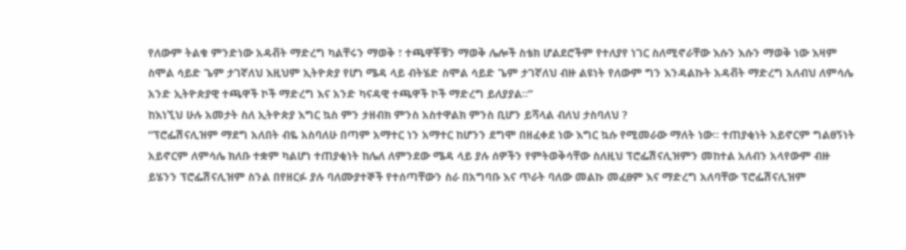የለውም ትልቁ ምንድነው አዳቭት ማድረግ ካልቸሩን ማወቅ ፣ ተጫዋቾቹን ማወቅ ሌሎች ስቴክ ሆልደሮችም የተለያየ ነገር ስለሚኖራቸው እሱን እሱን ማወቅ ነው እዛም ስሞል ሳይድ ጌም ታገኛለህ እዚህም ኢትዮጵያ የሆነ ሜዳ ላይ ብትሄድ ስሞል ሳይድ ጌም ታገኛለህ ብዙ ልዩነት የለውም ግን እንዳልኩት አዳቭት ማድረግ አለብህ ለምሳሌ አንድ ኢትዮጵያዊ ተጫዋች ኮች ማድረግ እና አንድ ካናዳዊ ተጫዋች ኮች ማድረግ ይለያያል።”
ከእነኚህ ሁሉ አመታት ስለ ኢትዮጵያ እግር ኳስ ምን ታዘብክ ምንስ አስተዋልክ ምንስ ቢሆን ይሻላል ብለህ ታስባለህ ?
“ፕሮፌሽናሊዝም ማደግ አለበት ብዬ አስባለሁ በጣም አማተር ነን አማተር ከሆንን ደግሞ በዘፈቀደ ነው እግር ኳሱ የሚመራው ማለት ነው። ተጠያቂነት አይኖርም ግልፀኝነት አይኖርም ለምሳሌ ክለቡ ተቋም ካልሆነ ተጠያቂነት ከሌለ ለምንደው ሜዳ ላይ ያሉ ሰዎችን የምትወቅሳቸው ስለዚህ ፕሮፌሽናሊዝምን መከተል አለብን አላየውም ብዙ ይሄንን ፕሮፌሽናሊዝም ስንል በየዘርፉ ያሉ ባለሙያተኞች የተሰጣቸውን ስራ በአግባቡ እና ጥራት ባለው መልኩ መፈፀም እና ማድረግ አለባቸው ፕሮፌሽናሊዝም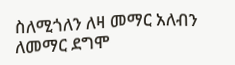ስለሚጎለን ለዛ መማር አለብን ለመማር ደግሞ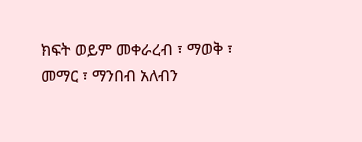ክፍት ወይም መቀራረብ ፣ ማወቅ ፣ መማር ፣ ማንበብ አለብን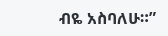ብዬ አስባለሁ።”